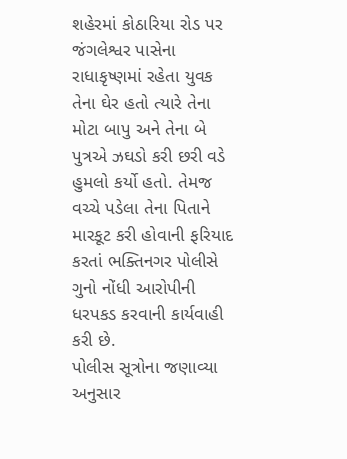શહેરમાં કોઠારિયા રોડ પર જંગલેશ્વર પાસેના રાધાકૃષ્ણમાં રહેતા યુવક તેના ઘેર હતો ત્યારે તેના મોટા બાપુ અને તેના બે પુત્રએ ઝઘડો કરી છરી વડે હુમલો કર્યો હતો. તેમજ વચ્ચે પડેલા તેના પિતાને મારકૂટ કરી હોવાની ફરિયાદ કરતાં ભક્તિનગર પોલીસે ગુનો નોંધી આરોપીની ધરપકડ કરવાની કાર્યવાહી કરી છે.
પોલીસ સૂત્રોના જણાવ્યા અનુસાર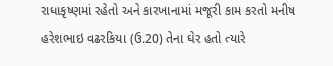રાધાકૃષ્ણમાં રહેતો અને કારખાનામાં મજૂરી કામ કરતો મનીષ હરેશભાઇ વઢરકિયા (ઉ.20) તેના ઘેર હતો ત્યારે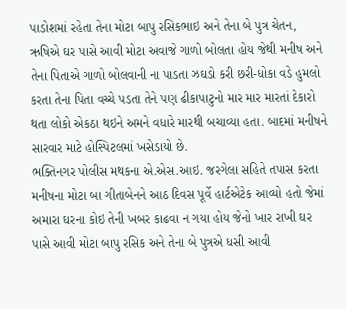પાડોશમાં રહેતા તેના મોટા બાપુ રસિકભાઇ અને તેના બે પુત્ર ચેતન, ઋષિએ ઘર પાસે આવી મોટા અવાજે ગાળો બોલતા હોય જેથી મનીષ અને તેના પિતાએ ગાળો બોલવાની ના પાડતા ઝઘડો કરી છરી-ધોકા વડે હુમલો કરતા તેના પિતા વચ્ચે પડતા તેને પણ ઢીકાપાટુનો માર માર મારતાં દેકારો થતા લોકો એકઠા થઇને અમને વધારે મારથી બચાવ્યા હતા. બાદમાં મનીષને સારવાર માટે હોસ્પિટલમાં ખસેડાયો છે.
ભક્તિનગર પોલીસ મથકના એ.એસ.આઇ. જરગેલા સહિતે તપાસ કરતા મનીષના મોટા બા ગીતાબેનને આઠ દિવસ પૂર્વે હાર્ટએટેક આવ્યો હતો જેમાં અમારા ઘરના કોઇ તેની ખબર કાઢવા ન ગયા હોય જેનો ખાર રાખી ઘર પાસે આવી મોટા બાપુ રસિક અને તેના બે પુત્રએ ધસી આવી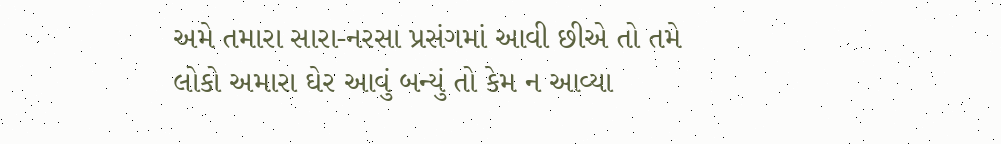અમે તમારા સારા-નરસા પ્રસંગમાં આવી છીએ તો તમે લોકો અમારા ઘેર આવું બન્યું તો કેમ ન આવ્યા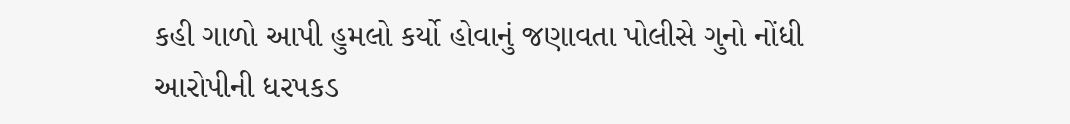કહી ગાળો આપી હુમલો કર્યો હોવાનું જણાવતા પોલીસે ગુનો નોંધી આરોપીની ધરપકડ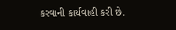કરવાની કાર્યવાહી કરી છે.